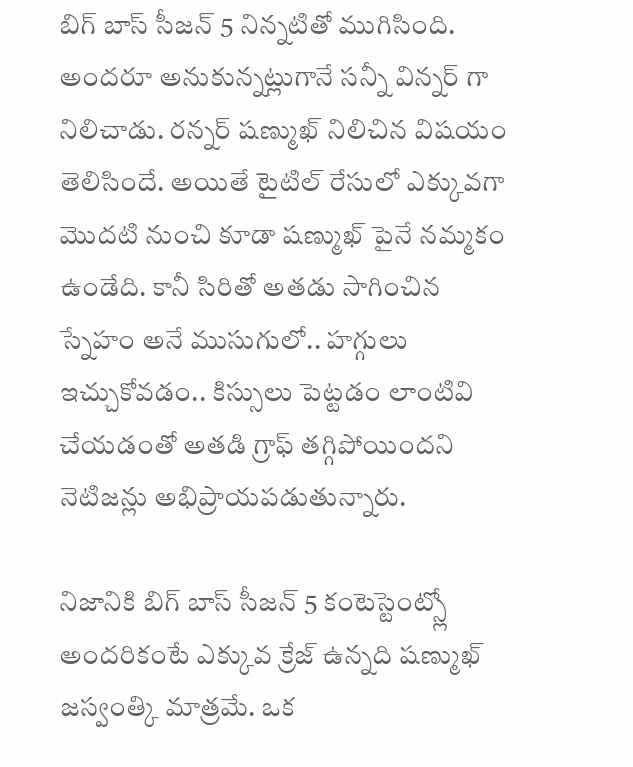బిగ్ బాస్ సీజన్ 5 నిన్నటితో ముగిసింది. అందరూ అనుకున్నట్లుగానే సన్నీ విన్నర్ గా నిలిచాడు. రన్నర్ షణ్ముఖ్ నిలిచిన విషయం తెలిసిందే. అయితే టైటిల్ రేసులో ఎక్కువగా మొదటి నుంచి కూడా షణ్ముఖ్ పైనే నమ్మకం ఉండేది. కానీ సిరితో అతడు సాగించిన స్నేహం అనే ముసుగులో.. హగ్గులు ఇచ్చుకోవడం.. కిస్సులు పెట్టడం లాంటివి చేయడంతో అతడి గ్రాఫ్ తగ్గిపోయిందని నెటిజన్లు అభిప్రాయపడుతున్నారు.

నిజానికి బిగ్ బాస్ సీజన్ 5 కంటెస్టెంట్స్లో అందరికంటే ఎక్కువ క్రేజ్ ఉన్నది షణ్ముఖ్ జస్వంత్కి మాత్రమే. ఒక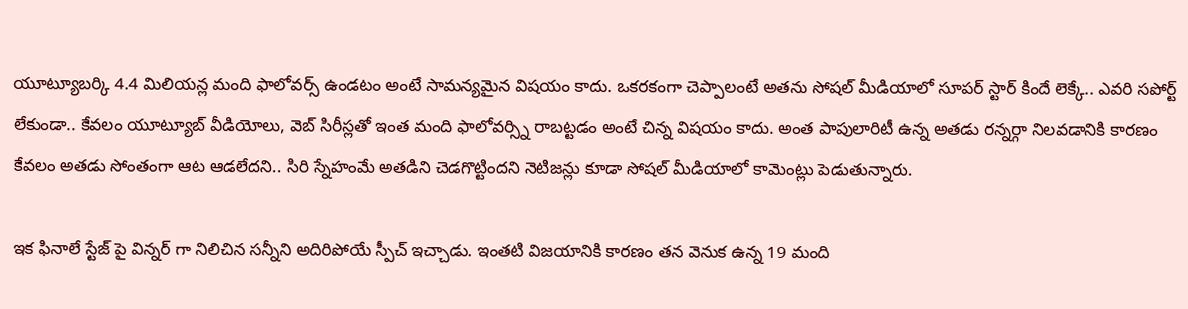యూట్యూబర్కి 4.4 మిలియన్ల మంది ఫాలోవర్స్ ఉండటం అంటే సామన్యమైన విషయం కాదు. ఒకరకంగా చెప్పాలంటే అతను సోషల్ మీడియాలో సూపర్ స్టార్ కిందే లెక్కే.. ఎవరి సపోర్ట్ లేకుండా.. కేవలం యూట్యూబ్ వీడియోలు, వెబ్ సిరీస్లతో ఇంత మంది ఫాలోవర్స్ని రాబట్టడం అంటే చిన్న విషయం కాదు. అంత పాపులారిటీ ఉన్న అతడు రన్నర్గా నిలవడానికి కారణం కేవలం అతడు సోంతంగా ఆట ఆడలేదని.. సిరి స్నేహంమే అతడిని చెడగొట్టిందని నెటిజన్లు కూడా సోషల్ మీడియాలో కామెంట్లు పెడుతున్నారు.

ఇక ఫినాలే స్టేజ్ పై విన్నర్ గా నిలిచిన సన్నీని అదిరిపోయే స్పీచ్ ఇచ్చాడు. ఇంతటి విజయానికి కారణం తన వెనుక ఉన్న 19 మంది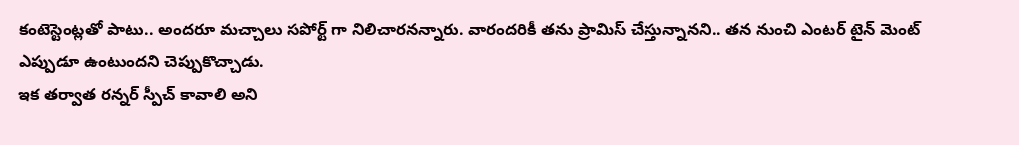కంటెస్టెంట్లతో పాటు.. అందరూ మచ్చాలు సపోర్ట్ గా నిలిచారనన్నారు. వారందరికీ తను ప్రామిస్ చేస్తున్నానని.. తన నుంచి ఎంటర్ టైన్ మెంట్ ఎప్పుడూ ఉంటుందని చెప్పుకొచ్చాడు.
ఇక తర్వాత రన్నర్ స్పీచ్ కావాలి అని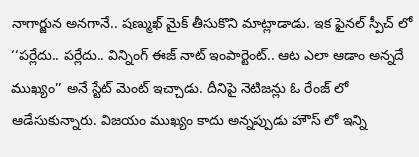నాగార్జున అనగానే.. షణ్ముఖ్ మైక్ తీసుకొని మాట్లాడాడు. ఇక ఫైనల్ స్పీచ్ లో ‘‘పర్లేదు.. పర్లేదు.. విన్నింగ్ ఈజ్ నాట్ ఇంపార్టెంట్.. ఆట ఎలా ఆడాం అన్నదే ముఖ్యం’’ అనే స్టేట్ మెంట్ ఇచ్చాడు. దీనిపై నెటిజన్లు ఓ రేంజ్ లో ఆడేసుకున్నారు. విజయం ముఖ్యం కాదు అన్నప్పుడు హౌస్ లో ఇన్ని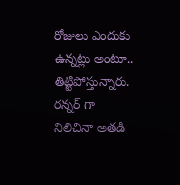రోజులు ఎందుకు ఉన్నట్లు అంటూ.. తిట్టిపోస్తున్నారు. రన్నర్ గా నిలిచినా అతడి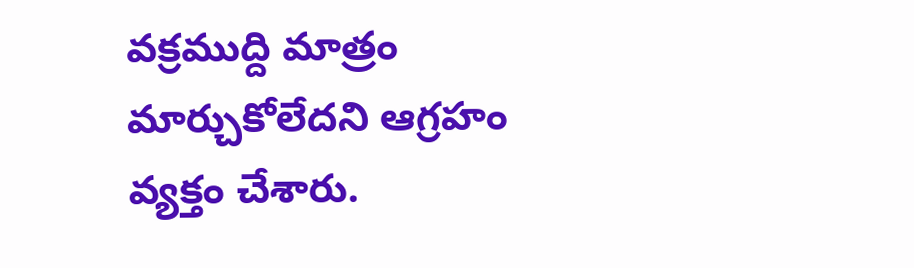వక్రముద్ది మాత్రం మార్చుకోలేదని ఆగ్రహం వ్యక్తం చేశారు.